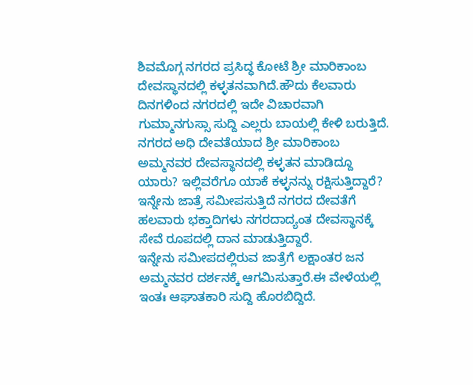ಶಿವಮೊಗ್ಗ ನಗರದ ಪ್ರಸಿದ್ಧ ಕೋಟೆ ಶ್ರೀ ಮಾರಿಕಾಂಬ ದೇವಸ್ಥಾನದಲ್ಲಿ ಕಳ್ಳತನವಾಗಿದೆ.ಹೌದು ಕೆಲವಾರು ದಿನಗಳಿಂದ ನಗರದಲ್ಲಿ ಇದೇ ವಿಚಾರವಾಗಿ ಗುಮ್ಮಾನಗುಸ್ಸಾ ಸುದ್ದಿ ಎಲ್ಲರು ಬಾಯಲ್ಲಿ ಕೇಳಿ ಬರುತ್ತಿದೆ.
ನಗರದ ಅಧಿ ದೇವತೆಯಾದ ಶ್ರೀ ಮಾರಿಕಾಂಬ ಅಮ್ಮನವರ ದೇವಸ್ಥಾನದಲ್ಲಿ ಕಳ್ಳತನ ಮಾಡಿದ್ದೂ ಯಾರು? ಇಲ್ಲಿವರೆಗೂ ಯಾಕೆ ಕಳ್ಳನನ್ನು ರಕ್ಷಿಸುತ್ತಿದ್ದಾರೆ?
ಇನ್ನೇನು ಜಾತ್ರೆ ಸಮೀಪಸುತ್ತಿದೆ ನಗರದ ದೇವತೆಗೆ ಹಲವಾರು ಭಕ್ತಾದಿಗಳು ನಗರದಾದ್ಯಂತ ದೇವಸ್ಥಾನಕ್ಕೆ ಸೇವೆ ರೂಪದಲ್ಲಿ ದಾನ ಮಾಡುತ್ತಿದ್ದಾರೆ.
ಇನ್ನೇನು ಸಮೀಪದಲ್ಲಿರುವ ಜಾತ್ರೆಗೆ ಲಕ್ಷಾಂತರ ಜನ ಅಮ್ಮನವರ ದರ್ಶನಕ್ಕೆ ಆಗಮಿಸುತ್ತಾರೆ.ಈ ವೇಳೆಯಲ್ಲಿ ಇಂತಃ ಆಘಾತಕಾರಿ ಸುದ್ದಿ ಹೊರಬಿದ್ದಿದೆ.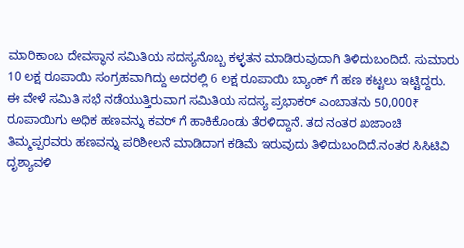ಮಾರಿಕಾಂಬ ದೇವಸ್ಥಾನ ಸಮಿತಿಯ ಸದಸ್ಯನೊಬ್ಬ ಕಳ್ಳತನ ಮಾಡಿರುವುದಾಗಿ ತಿಳಿದುಬಂದಿದೆ. ಸುಮಾರು 10 ಲಕ್ಷ ರೂಪಾಯಿ ಸಂಗ್ರಹವಾಗಿದ್ದು ಅದರಲ್ಲಿ 6 ಲಕ್ಷ ರೂಪಾಯಿ ಬ್ಯಾಂಕ್ ಗೆ ಹಣ ಕಟ್ಟಲು ಇಟ್ಟಿದ್ದರು. ಈ ವೇಳೆ ಸಮಿತಿ ಸಭೆ ನಡೆಯುತ್ತಿರುವಾಗ ಸಮಿತಿಯ ಸದಸ್ಯ ಪ್ರಭಾಕರ್ ಎಂಬಾತನು 50,000₹ ರೂಪಾಯಿಗು ಅಧಿಕ ಹಣವನ್ನು ಕವರ್ ಗೆ ಹಾಕಿಕೊಂಡು ತೆರಳಿದ್ದಾನೆ. ತದ ನಂತರ ಖಜಾಂಚಿ ತಿಮ್ಮಪ್ಪರವರು ಹಣವನ್ನು ಪರಿಶೀಲನೆ ಮಾಡಿದಾಗ ಕಡಿಮೆ ಇರುವುದು ತಿಳಿದುಬಂದಿದೆ.ನಂತರ ಸಿಸಿಟಿವಿ ದೃಶ್ಯಾವಳಿ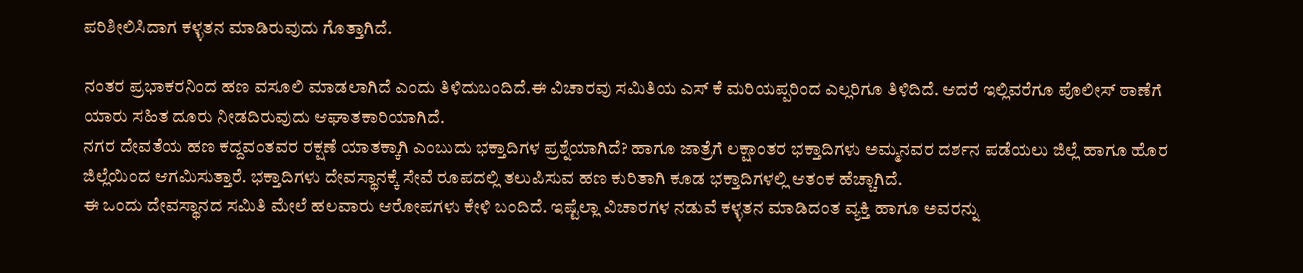ಪರಿಶೀಲಿಸಿದಾಗ ಕಳ್ಳತನ ಮಾಡಿರುವುದು ಗೊತ್ತಾಗಿದೆ.

ನಂತರ ಪ್ರಭಾಕರನಿಂದ ಹಣ ವಸೂಲಿ ಮಾಡಲಾಗಿದೆ ಎಂದು ತಿಳಿದುಬಂದಿದೆ.ಈ ವಿಚಾರವು ಸಮಿತಿಯ ಎಸ್ ಕೆ ಮರಿಯಪ್ಪರಿಂದ ಎಲ್ಲರಿಗೂ ತಿಳಿದಿದೆ. ಆದರೆ ಇಲ್ಲಿವರೆಗೂ ಪೊಲೀಸ್ ಠಾಣೆಗೆ ಯಾರು ಸಹಿತ ದೂರು ನೀಡದಿರುವುದು ಆಘಾತಕಾರಿಯಾಗಿದೆ.
ನಗರ ದೇವತೆಯ ಹಣ ಕದ್ದವಂತವರ ರಕ್ಷಣೆ ಯಾತಕ್ಕಾಗಿ ಎಂಬುದು ಭಕ್ತಾದಿಗಳ ಪ್ರಶ್ನೆಯಾಗಿದೆ? ಹಾಗೂ ಜಾತ್ರೆಗೆ ಲಕ್ಷಾಂತರ ಭಕ್ತಾದಿಗಳು ಅಮ್ಮನವರ ದರ್ಶನ ಪಡೆಯಲು ಜಿಲ್ಲೆ ಹಾಗೂ ಹೊರ ಜಿಲ್ಲೆಯಿಂದ ಆಗಮಿಸುತ್ತಾರೆ. ಭಕ್ತಾದಿಗಳು ದೇವಸ್ಥಾನಕ್ಕೆ ಸೇವೆ ರೂಪದಲ್ಲಿ ತಲುಪಿಸುವ ಹಣ ಕುರಿತಾಗಿ ಕೂಡ ಭಕ್ತಾದಿಗಳಲ್ಲಿ ಆತಂಕ ಹೆಚ್ಚಾಗಿದೆ.
ಈ ಒಂದು ದೇವಸ್ಥಾನದ ಸಮಿತಿ ಮೇಲೆ ಹಲವಾರು ಆರೋಪಗಳು ಕೇಳಿ ಬಂದಿದೆ. ಇಷ್ಟೆಲ್ಲಾ ವಿಚಾರಗಳ ನಡುವೆ ಕಳ್ಳತನ ಮಾಡಿದಂತ ವ್ಯಕ್ತಿ ಹಾಗೂ ಅವರನ್ನು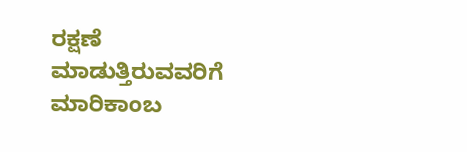ರಕ್ಷಣೆ ಮಾಡುತ್ತಿರುವವರಿಗೆ ಮಾರಿಕಾಂಬ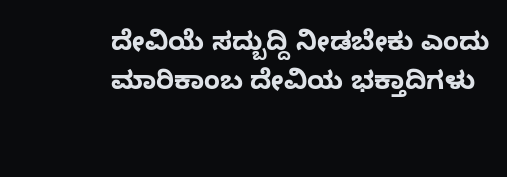ದೇವಿಯೆ ಸದ್ಬುದ್ದಿ ನೀಡಬೇಕು ಎಂದು ಮಾರಿಕಾಂಬ ದೇವಿಯ ಭಕ್ತಾದಿಗಳು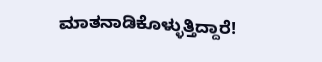ಮಾತನಾಡಿಕೊಳ್ಳುತ್ತಿದ್ದಾರೆ!